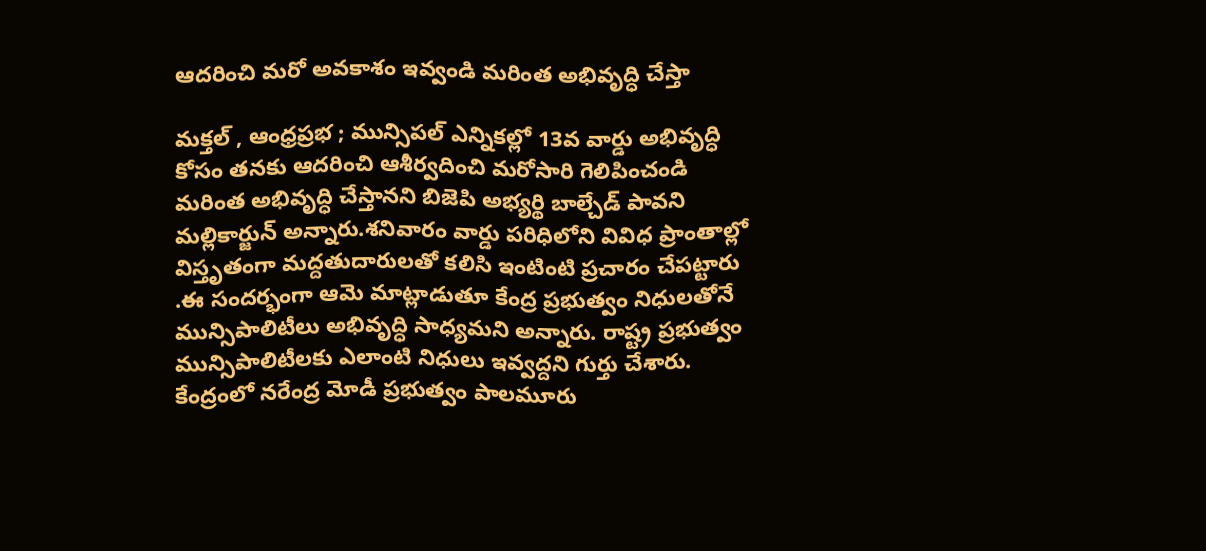ఆదరించి మరో అవకాశం ఇవ్వండి మరింత అభివృద్ధి చేస్తా

మక్తల్ , ఆంధ్రప్రభ ; మున్సిపల్ ఎన్నికల్లో 13వ వార్డు అభివృద్ధి కోసం తనకు ఆదరించి ఆశీర్వదించి మరోసారి గెలిపించండి మరింత అభివృద్ధి చేస్తానని బిజెపి అభ్యర్థి బాల్చేడ్ పావని మల్లికార్జున్ అన్నారు.శనివారం వార్డు పరిధిలోని వివిధ ప్రాంతాల్లో విస్తృతంగా మద్దతుదారులతో కలిసి ఇంటింటి ప్రచారం చేపట్టారు .ఈ సందర్భంగా ఆమె మాట్లాడుతూ కేంద్ర ప్రభుత్వం నిధులతోనే మున్సిపాలిటీలు అభివృద్ధి సాధ్యమని అన్నారు. రాష్ట్ర ప్రభుత్వం మున్సిపాలిటీలకు ఎలాంటి నిధులు ఇవ్వద్దని గుర్తు చేశారు. కేంద్రంలో నరేంద్ర మోడీ ప్రభుత్వం పాలమూరు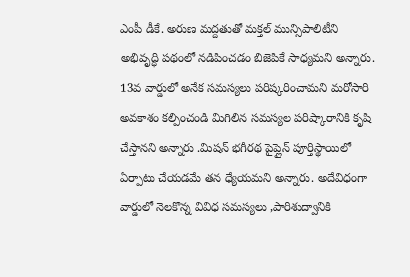ఎంపీ డీకే. అరుణ మద్దతుతో మక్తల్ మున్సిపాలిటీని అభివృద్ధి పథంలో నడిపించడం బిజెపికే సాధ్యమని అన్నారు.
13వ వార్డులో అనేక సమస్యలు పరిష్కరించామని మరోసారి అవకాశం కల్పించండి మిగిలిన సమస్యల పరిష్కారానికి కృషి చేస్తానని అన్నారు .మిషన్ భగీరథ పైప్లైన్ పూర్తిస్థాయిలో ఏర్పాటు చేయడమే తన ధ్యేయమని అన్నారు. అదేవిధంగా వార్డులో నెలకొన్న వివిధ సమస్యలు ,పారిశుద్వానికి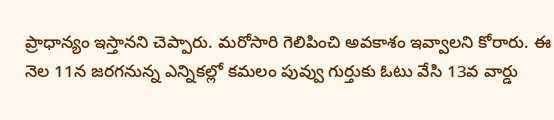ప్రాధాన్యం ఇస్తానని చెప్పారు. మరోసారి గెలిపించి అవకాశం ఇవ్వాలని కోరారు. ఈ నెల 11న జరగనున్న ఎన్నికల్లో కమలం పువ్వు గుర్తుకు ఓటు వేసి 13వ వార్డు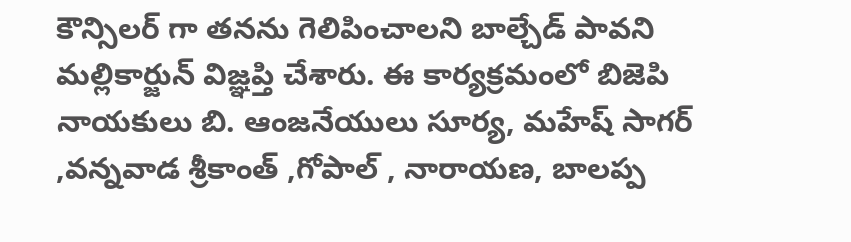కౌన్సిలర్ గా తనను గెలిపించాలని బాల్చేడ్ పావని మల్లికార్జున్ విజ్ఞప్తి చేశారు. ఈ కార్యక్రమంలో బిజెపి నాయకులు బి. ఆంజనేయులు సూర్య, మహేష్ సాగర్ ,వన్నవాడ శ్రీకాంత్ ,గోపాల్ , నారాయణ, బాలప్ప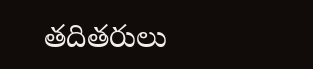తదితరులు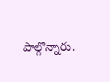పాల్గొన్నారు.